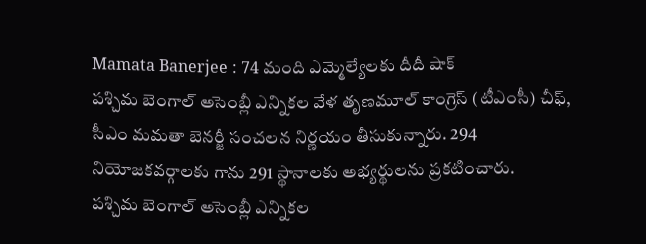Mamata Banerjee : 74 మంది ఎమ్మెల్యేలకు దీదీ షాక్
పశ్చిమ బెంగాల్ అసెంబ్లీ ఎన్నికల వేళ తృణమూల్ కాంగ్రెస్ (టీఎంసీ) చీఫ్, సీఎం మమతా బెనర్జీ సంచలన నిర్ణయం తీసుకున్నారు. 294 నియోజకవర్గాలకు గాను 291 స్థానాలకు అభ్యర్థులను ప్రకటించారు.
పశ్చిమ బెంగాల్ అసెంబ్లీ ఎన్నికల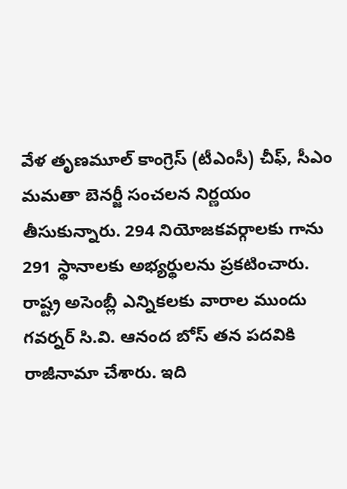వేళ తృణమూల్ కాంగ్రెస్ (టీఎంసీ) చీఫ్, సీఎం మమతా బెనర్జీ సంచలన నిర్ణయం తీసుకున్నారు. 294 నియోజకవర్గాలకు గాను 291 స్థానాలకు అభ్యర్థులను ప్రకటించారు.
రాష్ట్ర అసెంబ్లీ ఎన్నికలకు వారాల ముందు గవర్నర్ సి.వి. ఆనంద బోస్ తన పదవికి రాజీనామా చేశారు. ఇది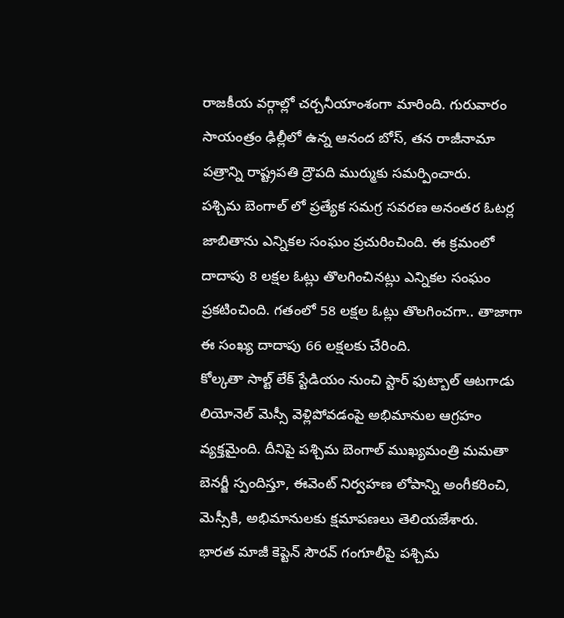రాజకీయ వర్గాల్లో చర్చనీయాంశంగా మారింది. గురువారం సాయంత్రం ఢిల్లీలో ఉన్న ఆనంద బోస్, తన రాజీనామా పత్రాన్ని రాష్ట్రపతి ద్రౌపది ముర్ముకు సమర్పించారు.
పశ్చిమ బెంగాల్ లో ప్రత్యేక సమగ్ర సవరణ అనంతర ఓటర్ల జాబితాను ఎన్నికల సంఘం ప్రచురించింది. ఈ క్రమంలో దాదాపు 8 లక్షల ఓట్లు తొలగించినట్లు ఎన్నికల సంఘం ప్రకటించింది. గతంలో 58 లక్షల ఓట్లు తొలగించగా.. తాజాగా ఈ సంఖ్య దాదాపు 66 లక్షలకు చేరింది.
కోల్కతా సాల్ట్ లేక్ స్టేడియం నుంచి స్టార్ ఫుట్బాల్ ఆటగాడు లియోనెల్ మెస్సీ వెళ్లిపోవడంపై అభిమానుల ఆగ్రహం వ్యక్తమైంది. దీనిపై పశ్చిమ బెంగాల్ ముఖ్యమంత్రి మమతా బెనర్జీ స్పందిస్తూ, ఈవెంట్ నిర్వహణ లోపాన్ని అంగీకరించి, మెస్సీకి, అభిమానులకు క్షమాపణలు తెలియజేశారు.
భారత మాజీ కెప్టెన్ సౌరవ్ గంగూలీపై పశ్చిమ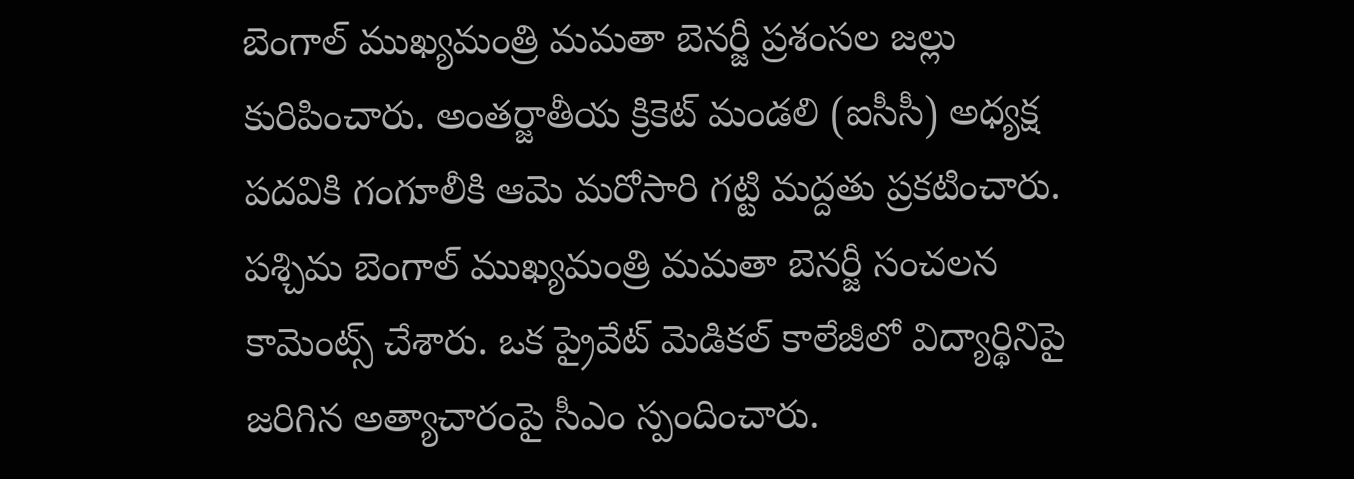బెంగాల్ ముఖ్యమంత్రి మమతా బెనర్జీ ప్రశంసల జల్లు కురిపించారు. అంతర్జాతీయ క్రికెట్ మండలి (ఐసీసీ) అధ్యక్ష పదవికి గంగూలీకి ఆమె మరోసారి గట్టి మద్దతు ప్రకటించారు.
పశ్చిమ బెంగాల్ ముఖ్యమంత్రి మమతా బెనర్జీ సంచలన కామెంట్స్ చేశారు. ఒక ప్రైవేట్ మెడికల్ కాలేజీలో విద్యార్థినిపై జరిగిన అత్యాచారంపై సీఎం స్పందించారు.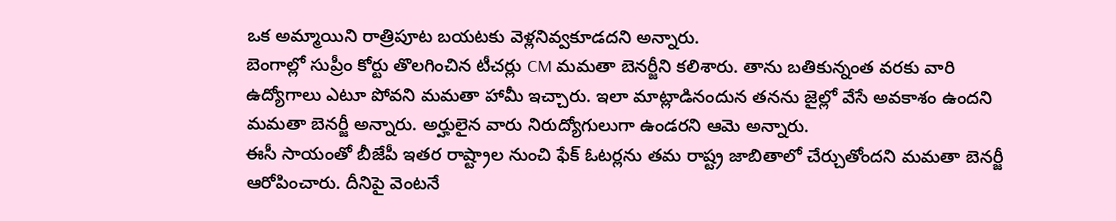ఒక అమ్మాయిని రాత్రిపూట బయటకు వెళ్లనివ్వకూడదని అన్నారు.
బెంగాల్లో సుప్రీం కోర్టు తొలగించిన టీచర్లు CM మమతా బెనర్జీని కలిశారు. తాను బతికున్నంత వరకు వారి ఉద్యోగాలు ఎటూ పోవని మమతా హామీ ఇచ్చారు. ఇలా మాట్లాడినందున తనను జైల్లో వేసే అవకాశం ఉందని మమతా బెనర్జీ అన్నారు. అర్హులైన వారు నిరుద్యోగులుగా ఉండరని ఆమె అన్నారు.
ఈసీ సాయంతో బీజేపీ ఇతర రాష్ట్రాల నుంచి ఫేక్ ఓటర్లను తమ రాష్ట్ర జాబితాలో చేర్చుతోందని మమతా బెనర్జీ ఆరోపించారు. దీనిపై వెంటనే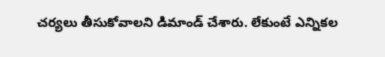చర్యలు తీసుకోవాలని డిమాండ్ చేశారు. లేకుంటే ఎన్నికల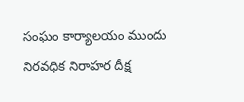సంఘం కార్యాలయం ముందు నిరవధిక నిరాహర దీక్ష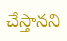చేస్తానని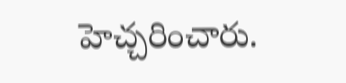హెచ్చరించారు.